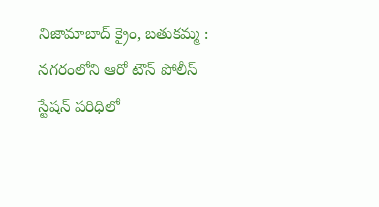నిజామాబాద్ క్రైం, బతుకమ్మ :
నగరంలోని ఆరో టౌన్ పోలీస్ స్టేషన్ పరిధిలో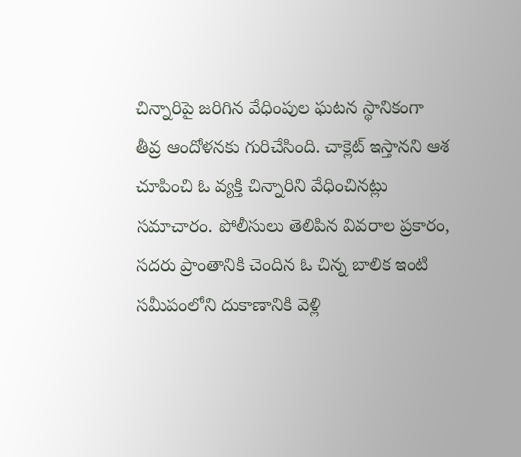చిన్నారిపై జరిగిన వేధింపుల ఘటన స్థానికంగా తీవ్ర ఆందోళనకు గురిచేసింది. చాక్లెట్ ఇస్తానని ఆశ చూపించి ఓ వ్యక్తి చిన్నారిని వేధించినట్లు సమాచారం. పోలీసులు తెలిపిన వివరాల ప్రకారం, సదరు ప్రాంతానికి చెందిన ఓ చిన్న బాలిక ఇంటి సమీపంలోని దుకాణానికి వెళ్లి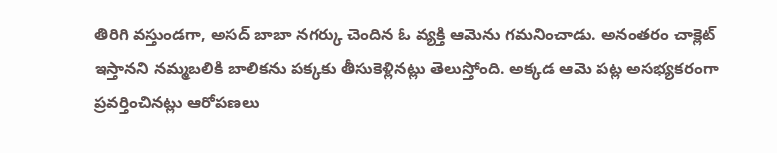తిరిగి వస్తుండగా, అసద్ బాబా నగర్కు చెందిన ఓ వ్యక్తి ఆమెను గమనించాడు. అనంతరం చాక్లెట్ ఇస్తానని నమ్మబలికి బాలికను పక్కకు తీసుకెళ్లినట్లు తెలుస్తోంది. అక్కడ ఆమె పట్ల అసభ్యకరంగా ప్రవర్తించినట్లు ఆరోపణలు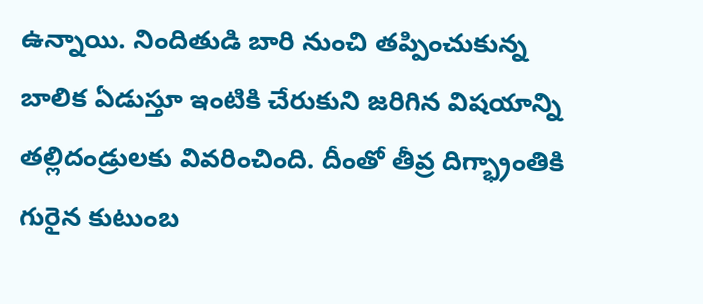ఉన్నాయి. నిందితుడి బారి నుంచి తప్పించుకున్న బాలిక ఏడుస్తూ ఇంటికి చేరుకుని జరిగిన విషయాన్ని తల్లిదండ్రులకు వివరించింది. దీంతో తీవ్ర దిగ్భ్రాంతికి గురైన కుటుంబ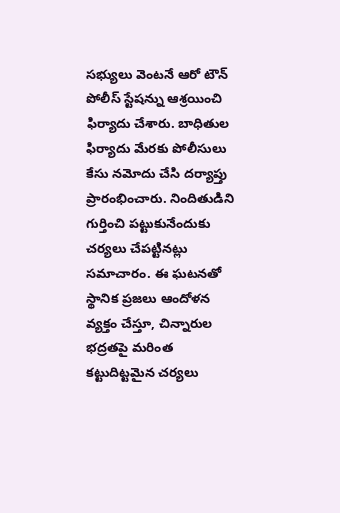సభ్యులు వెంటనే ఆరో టౌన్ పోలీస్ స్టేషన్ను ఆశ్రయించి ఫిర్యాదు చేశారు. బాధితుల ఫిర్యాదు మేరకు పోలీసులు కేసు నమోదు చేసి దర్యాప్తు ప్రారంభించారు. నిందితుడిని గుర్తించి పట్టుకునేందుకు చర్యలు చేపట్టినట్లు సమాచారం. ఈ ఘటనతో స్థానిక ప్రజలు ఆందోళన వ్యక్తం చేస్తూ, చిన్నారుల భద్రతపై మరింత కట్టుదిట్టమైన చర్యలు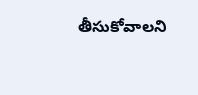తీసుకోవాలని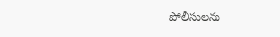పోలీసులను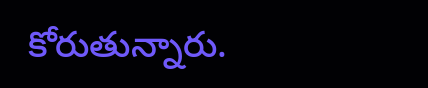కోరుతున్నారు.